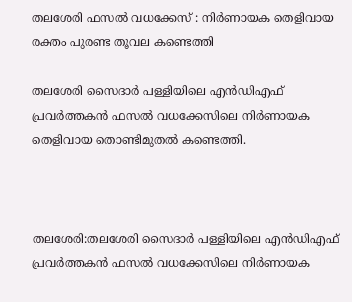തലശേരി ഫസൽ വധക്കേസ് : നിർണായക തെളിവായ രക്തം പുരണ്ട തൂവല കണ്ടെത്തി

തലശേരി സൈദാർ പള്ളിയിലെ എൻഡിഎഫ് പ്രവർത്തകൻ ഫസല്‍ വധക്കേസിലെ നിര്‍ണായക തെളിവായ തൊണ്ടിമുതല്‍ കണ്ടെത്തി.



തലശേരി:തലശേരി സൈദാർ പള്ളിയിലെ എൻഡിഎഫ് പ്രവർത്തകൻ ഫസല്‍ വധക്കേസിലെ നിര്‍ണായക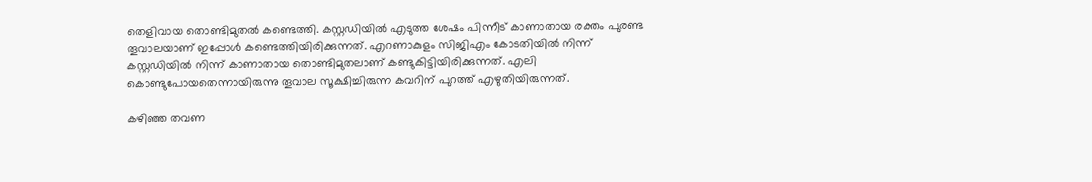തെളിവായ തൊണ്ടിമുതല്‍ കണ്ടെത്തി. കസ്റ്റഡിയില്‍ എടുത്ത ശേഷം പിന്നീട് കാണാതായ രക്തം പുരണ്ട തൂവാലയാണ് ഇപ്പോള്‍ കണ്ടെത്തിയിരിക്കുന്നത്. എറണാകുളം സിജിഎം കോടതിയില്‍ നിന്ന് കസ്റ്റഡിയില്‍ നിന്ന് കാണാതായ തൊണ്ടിമുതലാണ് കണ്ടുകിട്ടിയിരിക്കുന്നത്. എലി കൊണ്ടുപോയതെന്നായിരുന്നു തൂവാല സൂക്ഷിച്ചിരുന്ന കവറിന് പുറത്ത് എഴുതിയിരുന്നത്.

കഴിഞ്ഞ തവണ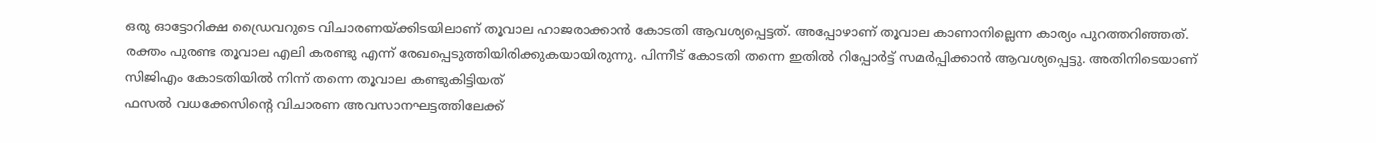ഒരു ഓട്ടോറിക്ഷ ഡ്രൈവറുടെ വിചാരണയ്ക്കിടയിലാണ് തൂവാല ഹാജരാക്കാന്‍ കോടതി ആവശ്യപ്പെട്ടത്. അപ്പോഴാണ് തൂവാല കാണാനില്ലെന്ന കാര്യം പുറത്തറിഞ്ഞത്. രക്തം പുരണ്ട തൂവാല എലി കരണ്ടു എന്ന് രേഖപ്പെടുത്തിയിരിക്കുകയായിരുന്നു. പിന്നീട് കോടതി തന്നെ ഇതില്‍ റിപ്പോര്‍ട്ട് സമര്‍പ്പിക്കാന്‍ ആവശ്യപ്പെട്ടു. അതിനിടെയാണ് സിജിഎം കോടതിയില്‍ നിന്ന് തന്നെ തൂവാല കണ്ടുകിട്ടിയത്
ഫസല്‍ വധക്കേസിന്റെ വിചാരണ അവസാനഘട്ടത്തിലേക്ക്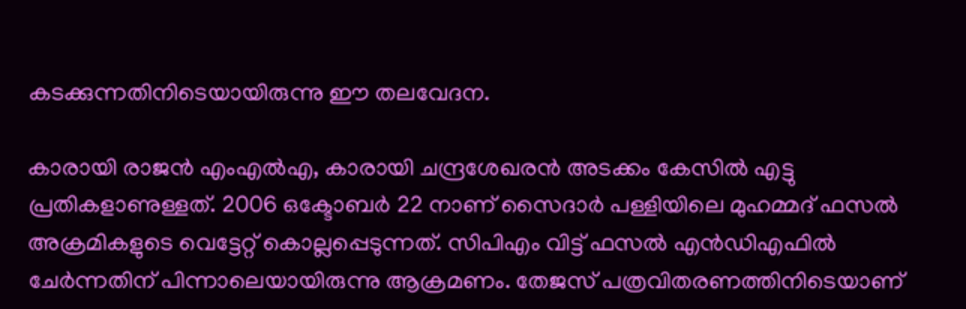കടക്കുന്നതിനിടെയായിരുന്നു ഈ തലവേദന.

കാരായി രാജന്‍ എംഎല്‍എ, കാരായി ചന്ദ്രശേഖരന്‍ അടക്കം കേസില്‍ എട്ടു പ്രതികളാണുള്ളത്. 2006 ഒക്ടോബര്‍ 22 നാണ് സൈദാര്‍ പള്ളിയിലെ മുഹമ്മദ് ഫസല്‍ അക്രമികളുടെ വെട്ടേറ്റ് കൊല്ലപ്പെടുന്നത്. സിപിഎം വിട്ട് ഫസല്‍ എന്‍ഡിഎഫില്‍ ചേര്‍ന്നതിന് പിന്നാലെയായിരുന്നു ആക്രമണം. തേജസ് പത്രവിതരണത്തിനിടെയാണ്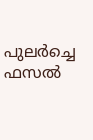പുലർച്ചെ ഫസൽ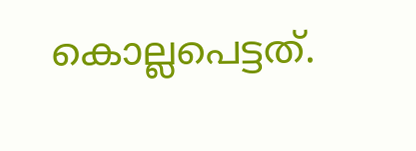കൊല്ലപെട്ടത്.